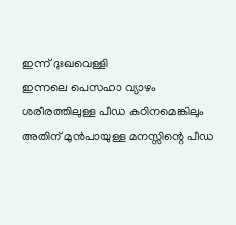ഇന്ന് ദുഃഖവെള്ളി
ഇന്നലെ പെസഹാ വ്യാഴം
ശരീരത്തിലുള്ള പീഡ കഠിനമെങ്കിലും
അതിന് മുൻപായുള്ള മനസ്സിന്റെ പീഡ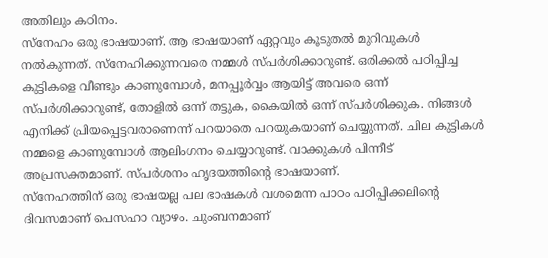അതിലും കഠിനം.
സ്നേഹം ഒരു ഭാഷയാണ്. ആ ഭാഷയാണ് ഏറ്റവും കൂടുതൽ മുറിവുകൾ നൽകുന്നത്. സ്നേഹിക്കുന്നവരെ നമ്മൾ സ്പർശിക്കാറുണ്ട്. ഒരിക്കൽ പഠിപ്പിച്ച കുട്ടികളെ വീണ്ടും കാണുമ്പോൾ, മനപ്പൂർവ്വം ആയിട്ട് അവരെ ഒന്ന് സ്പർശിക്കാറുണ്ട്, തോളിൽ ഒന്ന് തട്ടുക, കൈയിൽ ഒന്ന് സ്പർശിക്കുക. നിങ്ങൾ എനിക്ക് പ്രിയപ്പെട്ടവരാണെന്ന് പറയാതെ പറയുകയാണ് ചെയ്യുന്നത്. ചില കുട്ടികൾ നമ്മളെ കാണുമ്പോൾ ആലിംഗനം ചെയ്യാറുണ്ട്. വാക്കുകൾ പിന്നീട് അപ്രസക്തമാണ്. സ്പർശനം ഹൃദയത്തിന്റെ ഭാഷയാണ്.
സ്നേഹത്തിന് ഒരു ഭാഷയല്ല പല ഭാഷകൾ വശമെന്ന പാഠം പഠിപ്പിക്കലിന്റെ ദിവസമാണ് പെസഹാ വ്യാഴം. ചുംബനമാണ്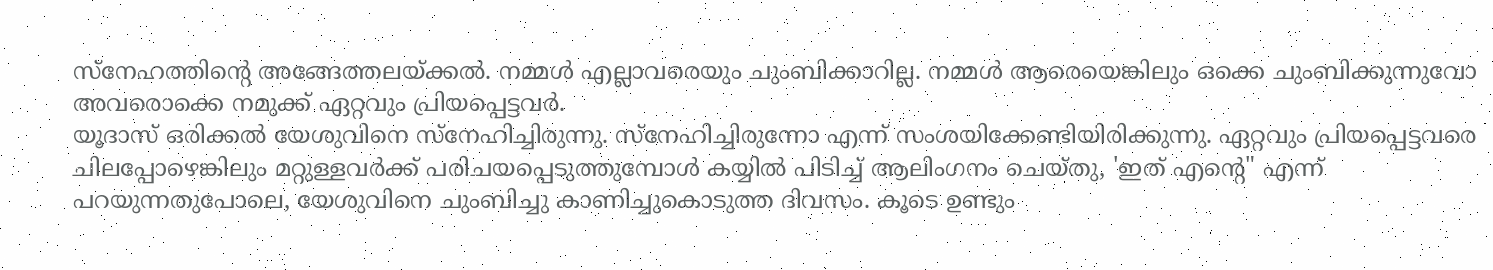സ്നേഹത്തിന്റെ അങ്ങേത്തലയ്ക്കൽ. നമ്മൾ എല്ലാവരെയും ചുംബിക്കാറില്ല. നമ്മൾ ആരെയെങ്കിലും ഒക്കെ ചുംബിക്കുന്നുവോ അവരൊക്കെ നമുക്ക് ഏറ്റവും പ്രിയപ്പെട്ടവർ.
യൂദാസ് ഒരിക്കൽ യേശുവിനെ സ്നേഹിച്ചിരുന്നു. സ്നേഹിച്ചിരുന്നോ എന്ന് സംശയിക്കേണ്ടിയിരിക്കുന്നു. ഏറ്റവും പ്രിയപ്പെട്ടവരെ ചിലപ്പോഴെങ്കിലും മറ്റുള്ളവർക്ക് പരിചയപ്പെടുത്തുമ്പോൾ കയ്യിൽ പിടിച്ച് ആലിംഗനം ചെയ്തു, 'ഇത് എന്റെ" എന്ന് പറയുന്നതുപോലെ, യേശുവിനെ ചുംബിച്ചു കാണിച്ചുകൊടുത്ത ദിവസം. കൂടെ ഉണ്ടും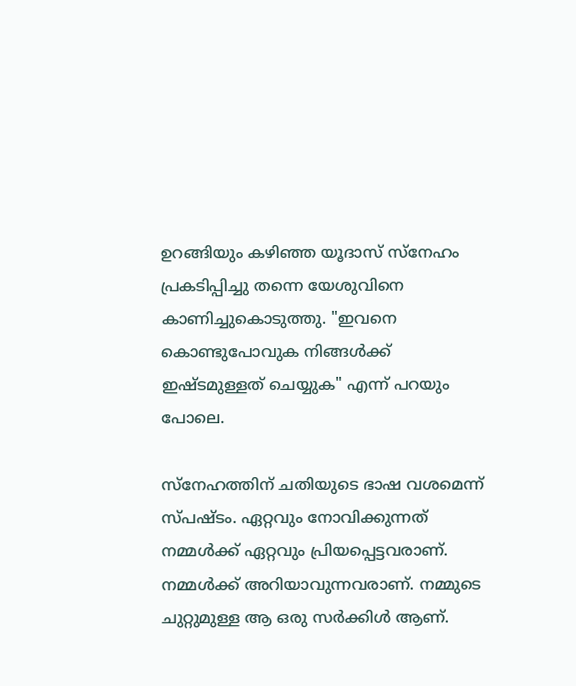ഉറങ്ങിയും കഴിഞ്ഞ യൂദാസ് സ്നേഹം പ്രകടിപ്പിച്ചു തന്നെ യേശുവിനെ കാണിച്ചുകൊടുത്തു. "ഇവനെ കൊണ്ടുപോവുക നിങ്ങൾക്ക് ഇഷ്ടമുള്ളത് ചെയ്യുക" എന്ന് പറയും പോലെ.

സ്നേഹത്തിന് ചതിയുടെ ഭാഷ വശമെന്ന് സ്പഷ്ടം. ഏറ്റവും നോവിക്കുന്നത് നമ്മൾക്ക് ഏറ്റവും പ്രിയപ്പെട്ടവരാണ്. നമ്മൾക്ക് അറിയാവുന്നവരാണ്. നമ്മുടെ ചുറ്റുമുള്ള ആ ഒരു സർക്കിൾ ആണ്.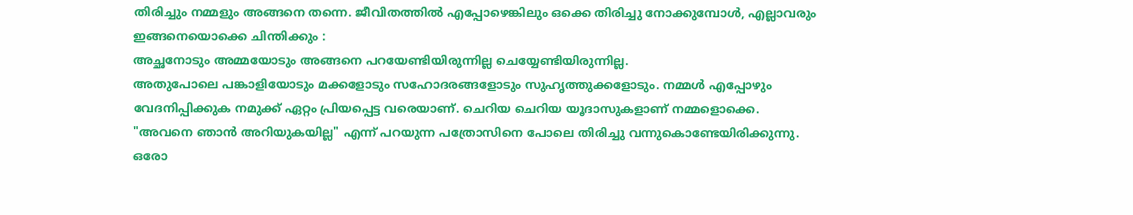തിരിച്ചും നമ്മളും അങ്ങനെ തന്നെ. ജീവിതത്തിൽ എപ്പോഴെങ്കിലും ഒക്കെ തിരിച്ചു നോക്കുമ്പോൾ, എല്ലാവരും ഇങ്ങനെയൊക്കെ ചിന്തിക്കും :
അച്ഛനോടും അമ്മയോടും അങ്ങനെ പറയേണ്ടിയിരുന്നില്ല ചെയ്യേണ്ടിയിരുന്നില്ല.
അതുപോലെ പങ്കാളിയോടും മക്കളോടും സഹോദരങ്ങളോടും സുഹൃത്തുക്കളോടും. നമ്മൾ എപ്പോഴും വേദനിപ്പിക്കുക നമുക്ക് ഏറ്റം പ്രിയപ്പെട്ട വരെയാണ്. ചെറിയ ചെറിയ യൂദാസുകളാണ് നമ്മളൊക്കെ.
"അവനെ ഞാൻ അറിയുകയില്ല" എന്ന് പറയുന്ന പത്രോസിനെ പോലെ തിരിച്ചു വന്നുകൊണ്ടേയിരിക്കുന്നു.
ഒരോ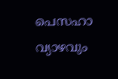പെസഹാ വ്യാഴവും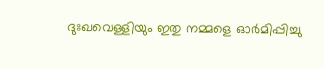ദുഃഖവെള്ളിയും ഇതു നമ്മളെ ഓർമിപ്പിച്ചു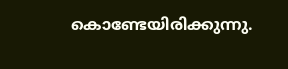കൊണ്ടേയിരിക്കുന്നു.